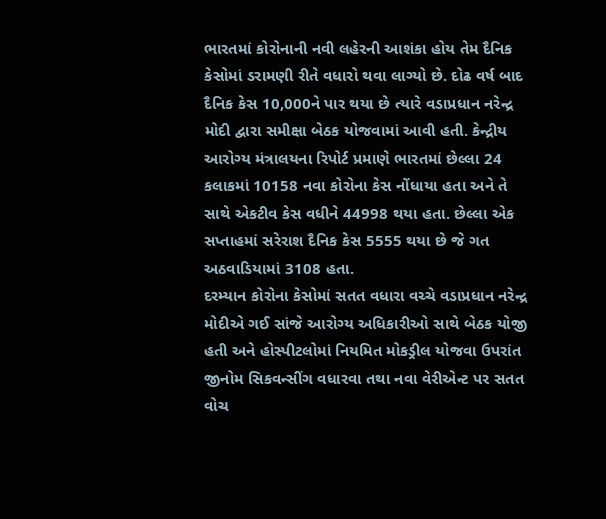ભારતમાં કોરોનાની નવી લહેરની આશંકા હોય તેમ દૈનિક કેસોમાં ડરામણી રીતે વધારો થવા લાગ્યો છે. દોઢ વર્ષ બાદ દૈનિક કેસ 10,000ને પાર થયા છે ત્યારે વડાપ્રધાન નરેન્દ્ર મોદી દ્વારા સમીક્ષા બેઠક યોજવામાં આવી હતી. કેન્દ્રીય આરોગ્ય મંત્રાલયના રિપોર્ટ પ્રમાણે ભારતમાં છેલ્લા 24 કલાકમાં 10158 નવા કોરોના કેસ નોંધાયા હતા અને તે સાથે એકટીવ કેસ વધીને 44998 થયા હતા. છેલ્લા એક સપ્તાહમાં સરેરાશ દૈનિક કેસ 5555 થયા છે જે ગત અઠવાડિયામાં 3108 હતા.
દરમ્યાન કોરોના કેસોમાં સતત વધારા વચ્ચે વડાપ્રધાન નરેન્દ્ર મોદીએ ગઈ સાંજે આરોગ્ય અધિકારીઓ સાથે બેઠક યોજી હતી અને હોસ્પીટલોમાં નિયમિત મોકડ્રીલ યોજવા ઉપરાંત જીનોમ સિકવન્સીંગ વધારવા તથા નવા વેરીએન્ટ પર સતત વોચ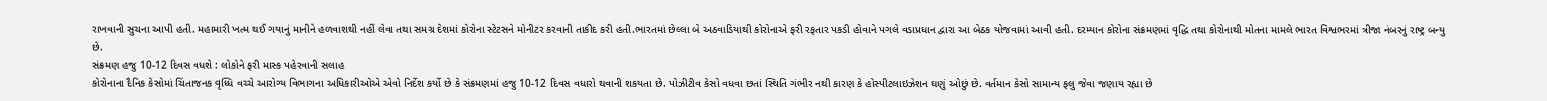રાખવાની સુચના આપી હતી. મહામારી ખત્મ થઈ ગયાનું માનીને હળવાશથી નહીં લેવા તથા સમગ્ર દેશમાં કોરોના સ્ટેટસને મોનીટર કરવાની તાકીદ કરી હતી.ભારતમાં છેલ્લા બે અઠવાડિયાથી કોરોનાએ ફરી રફતાર પકડી હોવાને પગલે વડાપ્રધાન દ્વારા આ બેઠક યોજવામાં આવી હતી. દરમ્યાન કોરોના સંક્રમણમાં વૃદ્ધિ તથા કોરોનાથી મોતના મામલે ભારત વિશ્વભરમાં ત્રીજા નંબરનું રાષ્ટ્ર બન્યુ છે.
સંક્રમણ હજુ 10-12 દિવસ વધશે : લોકોને ફરી માસ્ક પહેરવાની સલાહ
કોરોનાના દૈનિક કેસોમાં ચિંતાજનક વૃધ્ધિ વચ્ચે આરોગ્ય વિભાગના અધિકારીઓએ એવો નિર્દેશ કર્યો છે કે સંક્રમણમાં હજુ 10-12 દિવસ વધારો થવાની શકયતા છે. પોઝીટીવ કેસો વધવા છતાં સ્થિતિ ગંભીર નથી કારણ કે હોસ્પીટલાઇઝેશન ઘણું ઓછું છે. વર્તમાન કેસો સામાન્ય ફલુ જેવા જણાય રહ્યા છે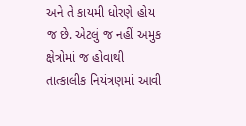અને તે કાયમી ધોરણે હોય જ છે. એટલું જ નહીં અમુક ક્ષેત્રોમાં જ હોવાથી તાત્કાલીક નિયંત્રણમાં આવી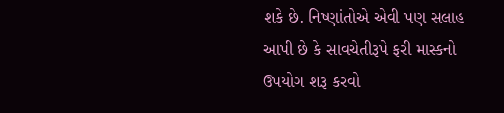શકે છે. નિષ્ણાંતોએ એવી પણ સલાહ આપી છે કે સાવચેતીરૂપે ફરી માસ્કનો ઉપયોગ શરૂ કરવો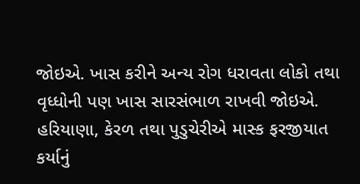જોઇએ. ખાસ કરીને અન્ય રોગ ધરાવતા લોકો તથા વૃધ્ધોની પણ ખાસ સારસંભાળ રાખવી જોઇએ. હરિયાણા, કેરળ તથા પુડુચેરીએ માસ્ક ફરજીયાત કર્યાનું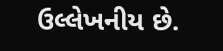ઉલ્લેખનીય છે.